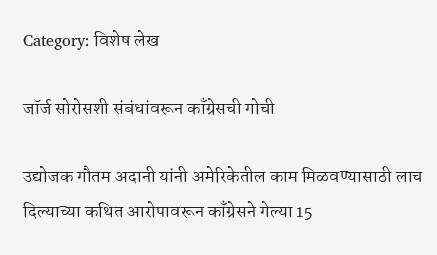Category: विशेष लेख

जॉर्ज सोरोसशी संबंधांवरून काँग्रेसची गोची

उद्योजक गौतम अदानी यांनी अमेरिकेतील काम मिळवण्यासाठी लाच दिल्याच्या कथित आरोपावरून काँग्रेसने गेल्या 15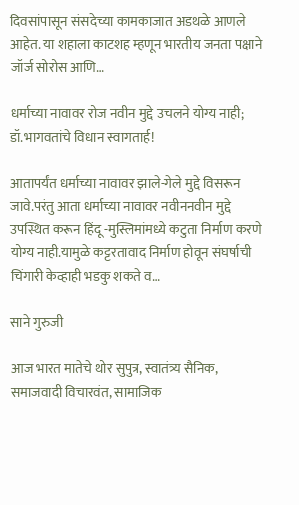दिवसांपासून संसदेच्या कामकाजात अडथळे आणले आहेत. या शहाला काटशह म्हणून भारतीय जनता पक्षाने जॉर्ज सोरोस आणि…

धर्माच्या नावावर रोज नवीन मुद्दे उचलने योग्य नाही; डॉ.भागवतांचे विधान स्वागतार्ह!

आतापर्यंत धर्माच्या नावावर झाले-गेले मुद्दे विसरून जावे.परंतु आता धर्माच्या नावावर नवीननवीन मुद्दे उपस्थित करून हिंदू -मुस्लिमांमध्ये कटुता निर्माण करणे योग्य नाही.यामुळे कट्टरतावाद निर्माण होवून संघर्षाची चिंगारी केव्हाही भडकु शकते व…

साने गुरुजी

आज भारत मातेचे थोर सुपुत्र, स्वातंत्र्य सैनिक, समाजवादी विचारवंत, सामाजिक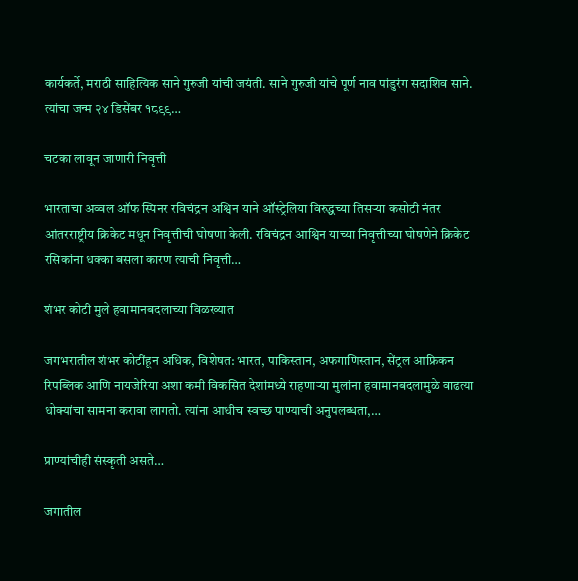कार्यकर्ते, मराठी साहित्यिक साने गुरुजी यांची जयंती. साने गुरुजी यांचे पूर्ण नाव पांडुरंग सदाशिव साने. त्यांचा जन्म २४ डिसेंबर १८९९…

चटका लावून जाणारी निवृत्ती

भारताचा अव्वल ऑफ स्पिनर रविचंद्रन अश्विन याने ऑस्ट्रेलिया विरुद्धच्या तिसऱ्या कसोटी नंतर आंतरराष्ट्रीय क्रिकेट मधून निवृत्तीची घोषणा केली. रविचंद्रन आश्विन याच्या निवृत्तीच्या घोषणेने क्रिकेट रसिकांना धक्का बसला कारण त्याची निवृत्ती…

शंभर कोटी मुले हवामानबदलाच्या विळख्यात

जगभरातील शंभर कोटींहून अधिक, विशेषत: भारत, पाकिस्तान, अफगाणिस्तान, सेंट्रल आफ्रिकन रिपब्लिक आणि नायजेरिया अशा कमी विकसित देशांमध्ये राहणाऱ्या मुलांना हवामानबदलामुळे वाढत्या धोक्यांचा सामना करावा लागतो. त्यांना आधीच स्वच्छ पाण्याची अनुपलब्धता,…

प्राण्यांचीही संस्कृती असते…

जगातील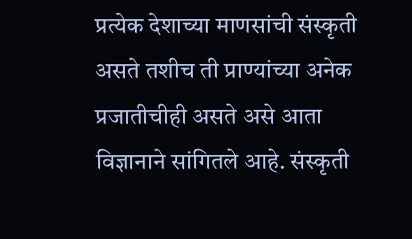प्रत्येक देशाच्या माणसांची संस्कृती असते तशीच ती प्राण्यांच्या अनेक प्रजातीचीही असते असे आता विज्ञानाने सांगितले आहे. संस्कृती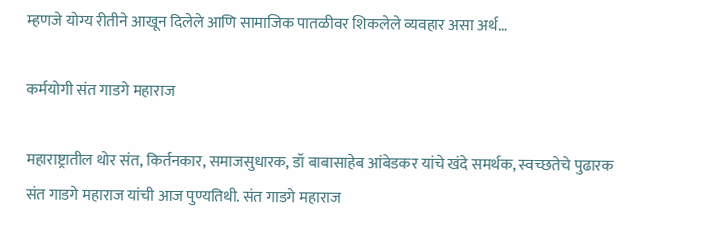म्हणजे योग्य रीतीने आखून दिलेले आणि सामाजिक पातळीवर शिकलेले व्यवहार असा अर्थ…

कर्मयोगी संत गाडगे महाराज

महाराष्ट्रातील थोर संत, किर्तनकार, समाजसुधारक, डॉ बाबासाहेब आंबेडकर यांचे खंदे समर्थक, स्वच्छतेचे पुढारक संत गाडगे महाराज यांची आज पुण्यतिथी. संत गाडगे महाराज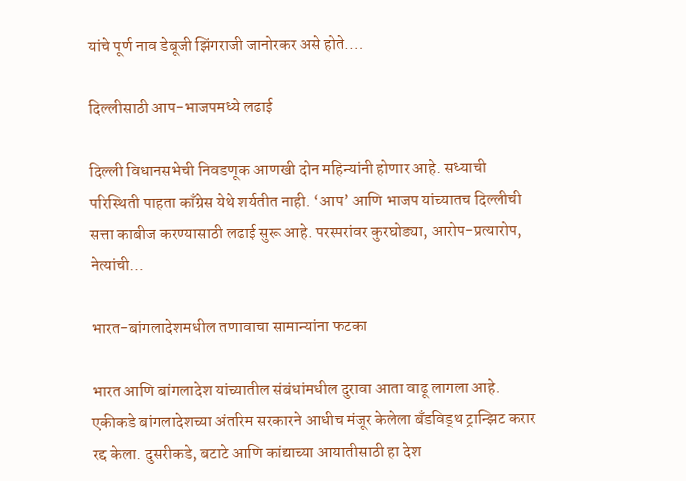यांचे पूर्ण नाव डेबूजी झिंगराजी जानोरकर असे होते.…

दिल्लीसाठी आप-भाजपमध्ये लढाई

दिल्ली विधानसभेची निवडणूक आणखी दोन महिन्यांनी होणार आहे. सध्याची परिस्थिती पाहता काँग्रेस येथे शर्यतीत नाही. ‘आप‌’ आणि भाजप यांच्यातच दिल्लीची सत्ता काबीज करण्यासाठी लढाई सुरू आहे. परस्परांवर कुरघोड्या, आरोप-प्रत्यारोप, नेत्यांची…

भारत-बांगलादेशमधील तणावाचा सामान्यांना फटका

भारत आणि बांगलादेश यांच्यातील संबंधांमधील दुरावा आता वाढू लागला आहे. एकीकडे बांगलादेशच्या अंतरिम सरकारने आधीच मंजूर केलेला बँडविड्थ ट्रान्झिट करार रद्द केला. दुसरीकडे, बटाटे आणि कांद्याच्या आयातीसाठी हा देश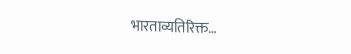भारताव्यतिरिक्त…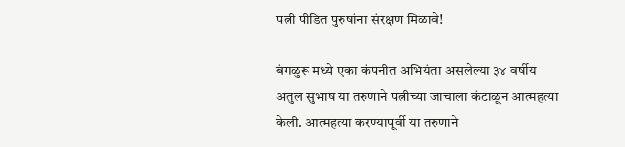पत्नी पीडित पुरुषांना संरक्षण मिळावे!

बंगळुरू मध्ये एका कंपनीत अभियंता असलेल्या ३४ वर्षीय अतुल सुभाष या तरुणाने पत्नीच्या जाचाला कंटाळून आत्महत्या केली. आत्महत्या करण्यापूर्वी या तरुणाने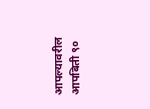आपल्यावरील आपबिती ९०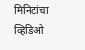मिनिटांचा व्हिडिओ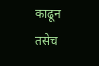काढून तसेच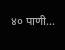४० पाणी…